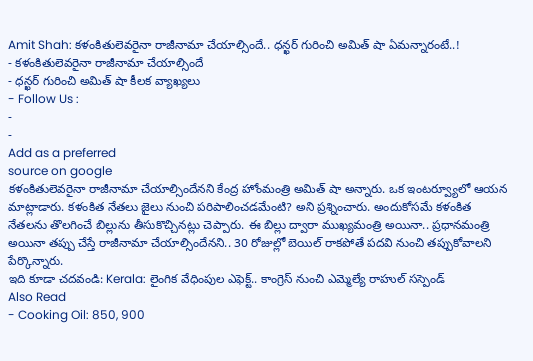Amit Shah: కళంకితులెవరైనా రాజీనామా చేయాల్సిందే.. ధన్ఖర్ గురించి అమిత్ షా ఏమన్నారంటే..!
- కళంకితులెవరైనా రాజీనామా చేయాల్సిందే
- ధన్ఖర్ గురించి అమిత్ షా కీలక వ్యాఖ్యలు
- Follow Us :
-
-
Add as a preferred
source on google
కళంకితులెవరైనా రాజీనామా చేయాల్సిందేనని కేంద్ర హోంమంత్రి అమిత్ షా అన్నారు. ఒక ఇంటర్వ్యూలో ఆయన మాట్లాడారు. కళంకిత నేతలు జైలు నుంచి పరిపాలించడమేంటి? అని ప్రశ్నించారు. అందుకోసమే కళంకిత నేతలను తొలగించే బిల్లును తీసుకొచ్చినట్లు చెప్పారు. ఈ బిల్లు ద్వారా ముఖ్యమంత్రి అయినా.. ప్రధానమంత్రి అయినా తప్పు చేస్తే రాజీనామా చేయాల్సిందేనని.. 30 రోజుల్లో బెయిల్ రాకపోతే పదవి నుంచి తప్పుకోవాలని పేర్కొన్నారు.
ఇది కూడా చదవండి: Kerala: లైంగిక వేధింపుల ఎఫెక్ట్.. కాంగ్రెస్ నుంచి ఎమ్మెల్యే రాహుల్ సస్పెండ్
Also Read
- Cooking Oil: 850, 900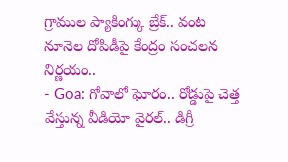గ్రాముల ప్యాకింగ్కు బ్రేక్.. వంట నూనెల దోపిడీపై కేంద్రం సంచలన నిర్ణయం..
- Goa: గోవాలో ఘోరం.. రోడ్డుపై చెత్త వేస్తున్న వీడియో వైరల్.. డిగ్రీ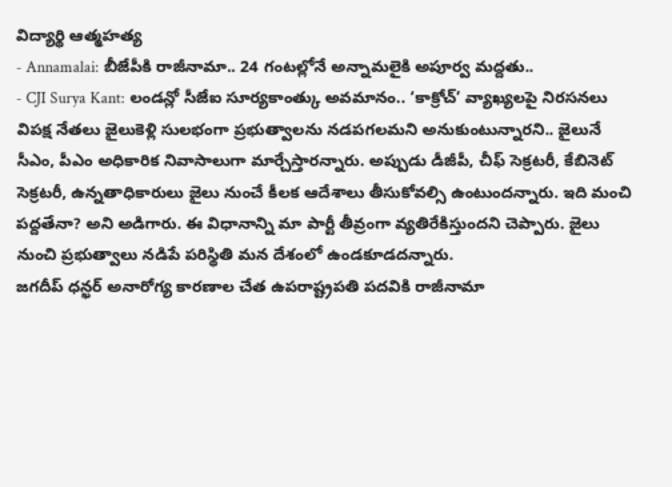విద్యార్థి ఆత్మహత్య
- Annamalai: బీజేపీకి రాజీనామా.. 24 గంటల్లోనే అన్నామలైకి అపూర్వ మద్దతు..
- CJI Surya Kant: లండన్లో సీజేఐ సూర్యకాంత్కు అవమానం.. ‘కాక్రోచ్’ వ్యాఖ్యలపై నిరసనలు
విపక్ష నేతలు జైలుకెళ్లి సులభంగా ప్రభుత్వాలను నడపగలమని అనుకుంటున్నారని.. జైలునే సీఎం, పీఎం అధికారిక నివాసాలుగా మార్చేస్తారన్నారు. అప్పుడు డీజీపీ, చీఫ్ సెక్రటరీ, కేబినెట్ సెక్రటరీ, ఉన్నతాధికారులు జైలు నుంచే కీలక ఆదేశాలు తీసుకోవల్సి ఉంటుందన్నారు. ఇది మంచి పద్దతేనా? అని అడిగారు. ఈ విధానాన్ని మా పార్టీ తీవ్రంగా వ్యతిరేకిస్తుందని చెప్పారు. జైలు నుంచి ప్రభుత్వాలు నడిపే పరిస్థితి మన దేశంలో ఉండకూడదన్నారు.
జగదీప్ ధన్ఖర్ అనారోగ్య కారణాల చేత ఉపరాష్ట్రపతి పదవికి రాజీనామా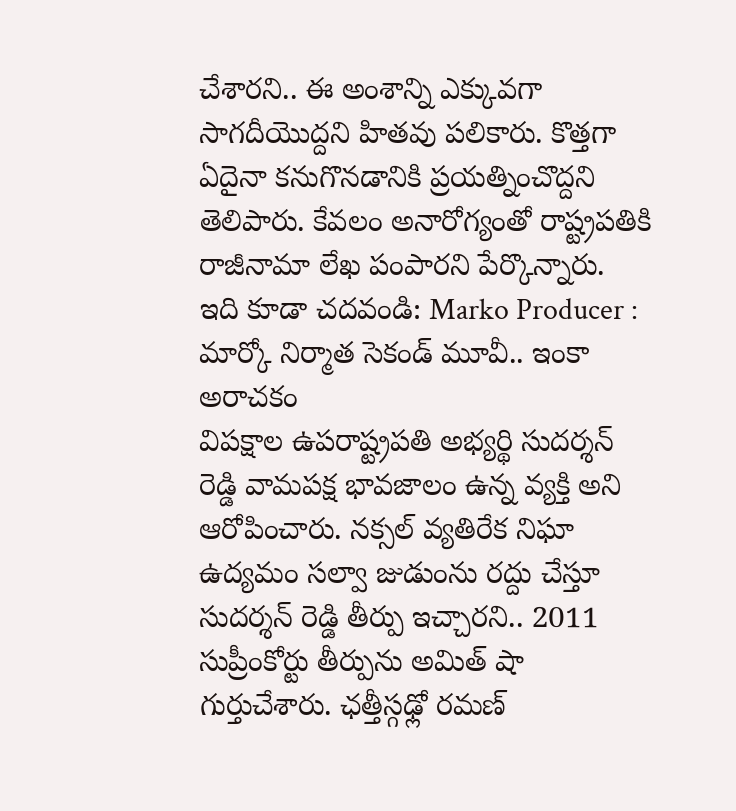చేశారని.. ఈ అంశాన్ని ఎక్కువగా సాగదీయొద్దని హితవు పలికారు. కొత్తగా ఏదైనా కనుగొనడానికి ప్రయత్నించొద్దని తెలిపారు. కేవలం అనారోగ్యంతో రాష్ట్రపతికి రాజీనామా లేఖ పంపారని పేర్కొన్నారు.
ఇది కూడా చదవండి: Marko Producer : మార్కో నిర్మాత సెకండ్ మూవీ.. ఇంకా అరాచకం
విపక్షాల ఉపరాష్ట్రపతి అభ్యర్థి సుదర్శన్ రెడ్డి వామపక్ష భావజాలం ఉన్న వ్యక్తి అని ఆరోపించారు. నక్సల్ వ్యతిరేక నిఘా ఉద్యమం సల్వా జుడుంను రద్దు చేస్తూ సుదర్శన్ రెడ్డి తీర్పు ఇచ్చారని.. 2011 సుప్రీంకోర్టు తీర్పును అమిత్ షా గుర్తుచేశారు. ఛత్తీస్గఢ్లో రమణ్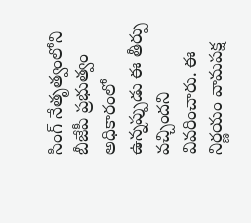సింగ్ నేతృత్వంలోని బీజేపీ ప్రభుత్వం అధికారంలో ఉన్నప్పుడు ఈ తీర్పు వచ్చిందని వివరించారు. ఈ నిర్ణయం వామపక్ష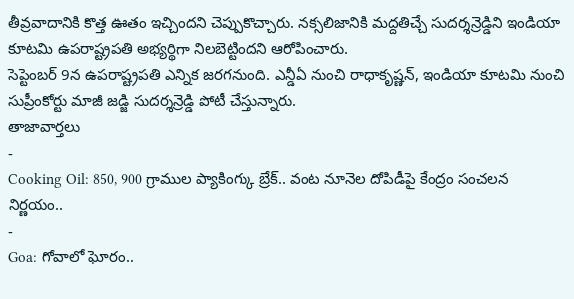తీవ్రవాదానికి కొత్త ఊతం ఇచ్చిందని చెప్పుకొచ్చారు. నక్సలిజానికి మద్దతిచ్చే సుదర్శన్రెడ్డిని ఇండియా కూటమి ఉపరాష్ట్రపతి అభ్యర్థిగా నిలబెట్టిందని ఆరోపించారు.
సెప్టెంబర్ 9న ఉపరాష్ట్రపతి ఎన్నిక జరగనుంది. ఎన్డీఏ నుంచి రాధాకృష్ణన్, ఇండియా కూటమి నుంచి సుప్రీంకోర్టు మాజీ జడ్జి సుదర్శన్రెడ్డి పోటీ చేస్తున్నారు.
తాజావార్తలు
-
Cooking Oil: 850, 900 గ్రాముల ప్యాకింగ్కు బ్రేక్.. వంట నూనెల దోపిడీపై కేంద్రం సంచలన నిర్ణయం..
-
Goa: గోవాలో ఘోరం..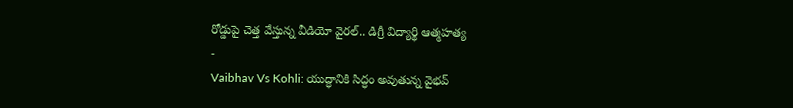రోడ్డుపై చెత్త వేస్తున్న వీడియో వైరల్.. డిగ్రీ విద్యార్థి ఆత్మహత్య
-
Vaibhav Vs Kohli: యుద్ధానికి సిద్ధం అవుతున్న వైభవ్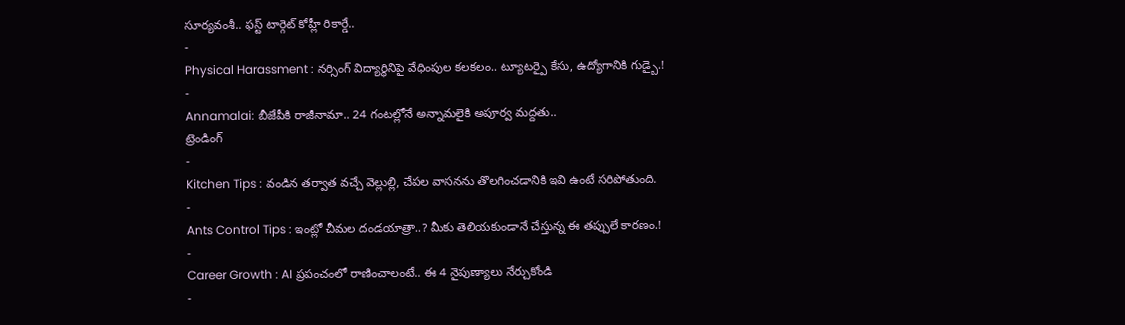సూర్యవంశీ.. ఫస్ట్ టార్గెట్ కోహ్లీ రికార్డే..
-
Physical Harassment : నర్సింగ్ విద్యార్థినిపై వేధింపుల కలకలం.. ట్యూటర్పై కేసు, ఉద్యోగానికి గుడ్బై.!
-
Annamalai: బీజేపీకి రాజీనామా.. 24 గంటల్లోనే అన్నామలైకి అపూర్వ మద్దతు..
ట్రెండింగ్
-
Kitchen Tips : వండిన తర్వాత వచ్చే వెల్లుల్లి, చేపల వాసనను తొలగించడానికి ఇవి ఉంటే సరిపోతుంది.
-
Ants Control Tips : ఇంట్లో చీమల దండయాత్రా..? మీకు తెలియకుండానే చేస్తున్న ఈ తప్పులే కారణం.!
-
Career Growth : AI ప్రపంచంలో రాణించాలంటే.. ఈ 4 నైపుణ్యాలు నేర్చుకోండి
-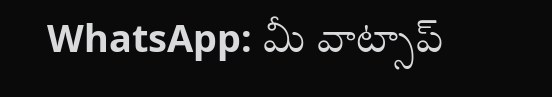WhatsApp: మీ వాట్సాప్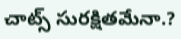చాట్స్ సురక్షితమేనా.?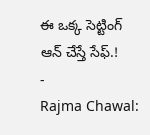ఈ ఒక్క సెట్టింగ్ ఆన్ చేస్తే సేఫ్.!
-
Rajma Chawal: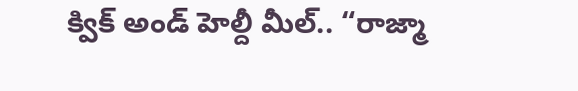క్విక్ అండ్ హెల్దీ మీల్.. “రాజ్మా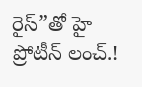రైస్”తో హై ప్రోటీన్ లంచ్.!